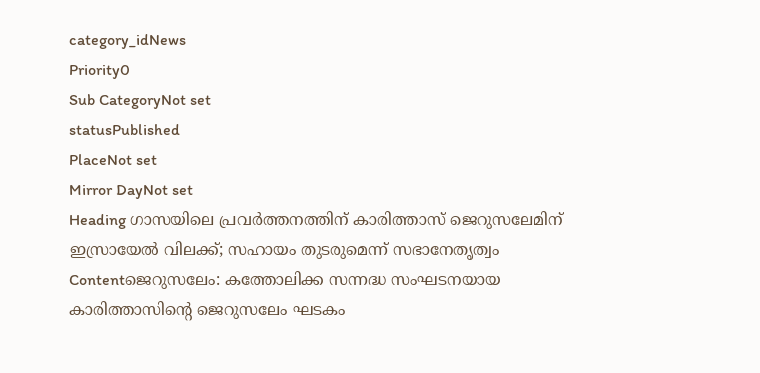category_idNews
Priority0
Sub CategoryNot set
statusPublished
PlaceNot set
Mirror DayNot set
Heading ഗാസയിലെ പ്രവര്‍ത്തനത്തിന് കാരിത്താസ് ജെറുസലേമിന് ഇസ്രായേല്‍ വിലക്ക്; സഹായം തുടരുമെന്ന് സഭാനേതൃത്വം
Contentജെറുസലേം: കത്തോലിക്ക സന്നദ്ധ സംഘടനയായ കാരിത്താസിന്റെ ജെറുസലേം ഘടകം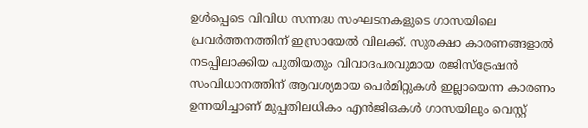ഉള്‍പ്പെടെ വിവിധ സന്നദ്ധ സംഘടനകളുടെ ഗാസയിലെ പ്രവര്‍ത്തനത്തിന് ഇസ്രായേല്‍ വിലക്ക്. സുരക്ഷാ കാരണങ്ങളാൽ നടപ്പിലാക്കിയ പുതിയതും വിവാദപരവുമായ രജിസ്ട്രേഷൻ സംവിധാനത്തിന് ആവശ്യമായ പെർമിറ്റുകൾ ഇല്ലായെന്ന കാരണം ഉന്നയിച്ചാണ് മുപ്പതിലധികം എൻ‌ജി‌ഒകൾ ഗാസയിലും വെസ്റ്റ്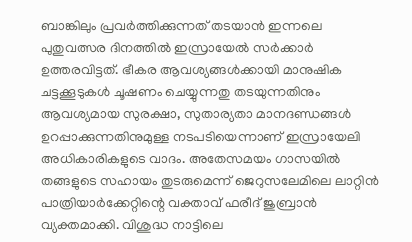ബാങ്കിലും പ്രവർത്തിക്കുന്നത് തടയാൻ ഇന്നലെ പുതുവത്സര ദിനത്തില്‍ ഇസ്രായേൽ സർക്കാർ ഉത്തരവിട്ടത്. ഭീകര ആവശ്യങ്ങൾക്കായി മാനുഷിക ചട്ടക്കൂടുകൾ ചൂഷണം ചെയ്യുന്നതു തടയുന്നതിനും ആവശ്യമായ സുരക്ഷാ, സുതാര്യതാ മാനദണ്ഡങ്ങൾ ഉറപ്പാക്കുന്നതിനുമുള്ള നടപടിയെന്നാണ് ഇസ്രായേലി അധികാരികളുടെ വാദം. അതേസമയം ഗാസയില്‍ തങ്ങളുടെ സഹായം തുടരുമെന്ന് ജെറുസലേമിലെ ലാറ്റിൻ പാത്രിയാർക്കേറ്റിന്റെ വക്താവ് ഫരീദ് ജുബ്രാൻ വ്യക്തമാക്കി. വിശുദ്ധ നാട്ടിലെ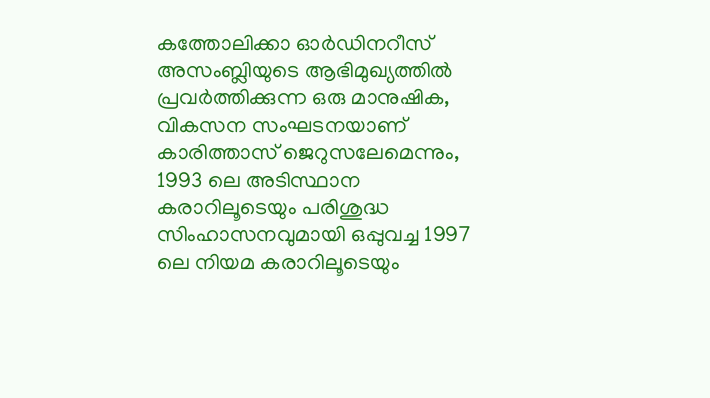കത്തോലിക്കാ ഓർഡിനറീസ് അസംബ്ലിയുടെ ആഭിമുഖ്യത്തിൽ പ്രവർത്തിക്കുന്ന ഒരു മാനുഷിക, വികസന സംഘടനയാണ് കാരിത്താസ് ജെറുസലേമെന്നും, 1993 ലെ അടിസ്ഥാന കരാറിലൂടെയും പരിശുദ്ധ സിംഹാസനവുമായി ഒപ്പുവച്ച 1997 ലെ നിയമ കരാറിലൂടെയും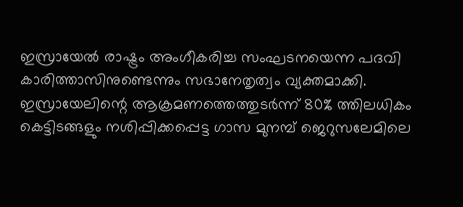ഇസ്രായേൽ രാഷ്ട്രം അംഗീകരിച്ച സംഘടനയെന്ന പദവി കാരിത്താസിനുണ്ടെന്നും സഭാനേതൃത്വം വ്യക്തമാക്കി. ഇസ്രായേലിന്റെ ആക്രമണത്തെത്തുടർന്ന് 80% ത്തിലധികം കെട്ടിടങ്ങളും നശിപ്പിക്കപ്പെട്ട ഗാസ മുനമ്പ് ജെറുസലേമിലെ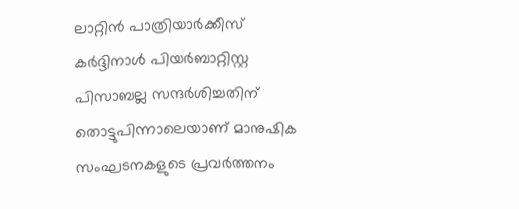ലാറ്റിൻ പാത്രിയാർക്കീസ് കർദ്ദിനാൾ പിയർബാറ്റിസ്റ്റ പിസാബല്ല സന്ദർശിച്ചതിന് തൊട്ടുപിന്നാലെയാണ് മാനുഷിക സംഘടനകളുടെ പ്രവർത്തനം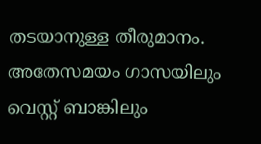തടയാനുള്ള തീരുമാനം. അതേസമയം ഗാസയിലും വെസ്റ്റ് ബാങ്കിലും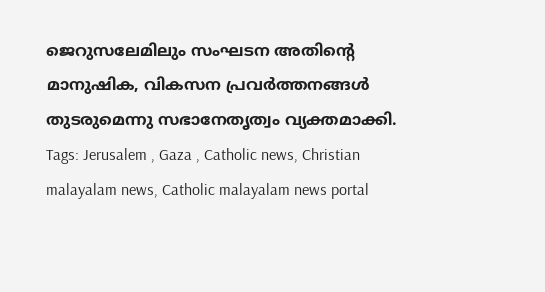ജെറുസലേമിലും സംഘടന അതിന്റെ മാനുഷിക, വികസന പ്രവർത്തനങ്ങൾ തുടരുമെന്നു സഭാനേതൃത്വം വ്യക്തമാക്കി. Tags: Jerusalem , Gaza , Catholic news, Christian malayalam news, Catholic malayalam news portal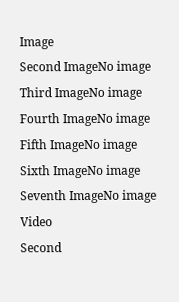Image
Second ImageNo image
Third ImageNo image
Fourth ImageNo image
Fifth ImageNo image
Sixth ImageNo image
Seventh ImageNo image
Video
Second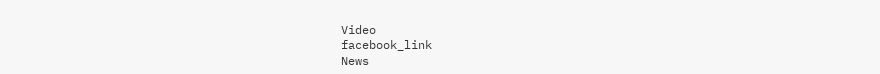Video
facebook_link
News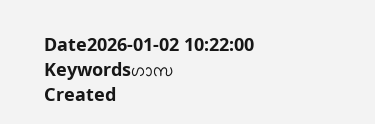Date2026-01-02 10:22:00
Keywordsഗാസ
Created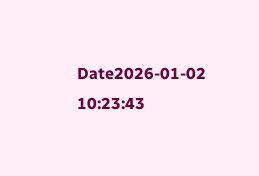Date2026-01-02 10:23:43